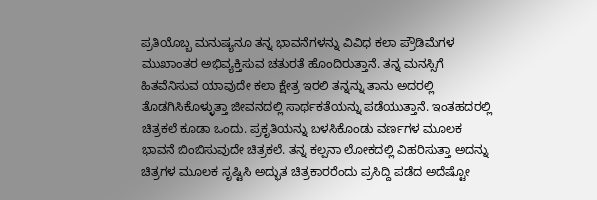ಪ್ರತಿಯೊಬ್ಬ ಮನುಷ್ಯನೂ ತನ್ನ ಭಾವನೆಗಳನ್ನು ವಿವಿಧ ಕಲಾ ಪ್ರೌಡಿಮೆಗಳ ಮುಖಾಂತರ ಅಭಿವ್ಯಕ್ತಿಸುವ ಚತುರತೆ ಹೊಂದಿರುತ್ತಾನೆ. ತನ್ನ ಮನಸ್ಸಿಗೆ ಹಿತವೆನಿಸುವ ಯಾವುದೇ ಕಲಾ ಕ್ಷೇತ್ರ ಇರಲಿ ತನ್ನನ್ನು ತಾನು ಅದರಲ್ಲಿ ತೊಡಗಿಸಿಕೊಳ್ಳುತ್ತಾ ಜೀವನದಲ್ಲಿ ಸಾರ್ಥಕತೆಯನ್ನು ಪಡೆಯುತ್ತಾನೆ. ಇಂತಹದರಲ್ಲಿ ಚಿತ್ರಕಲೆ ಕೂಡಾ ಒಂದು. ಪ್ರಕೃತಿಯನ್ನು ಬಳಸಿಕೊಂಡು ವರ್ಣಗಳ ಮೂಲಕ ಭಾವನೆ ಬಿಂಬಿಸುವುದೇ ಚಿತ್ರಕಲೆ. ತನ್ನ ಕಲ್ಪನಾ ಲೋಕದಲ್ಲಿ ವಿಹರಿಸುತ್ತಾ ಅದನ್ನು ಚಿತ್ರಗಳ ಮೂಲಕ ಸೃಷ್ಟಿಸಿ ಅದ್ಭುತ ಚಿತ್ರಕಾರರೆಂದು ಪ್ರಸಿದ್ದಿ ಪಡೆದ ಅದೆಷ್ಟೋ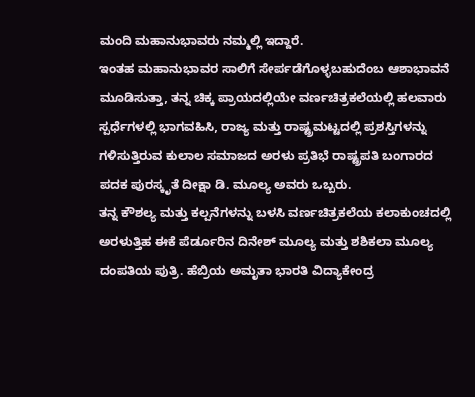ಮಂದಿ ಮಹಾನುಭಾವರು ನಮ್ಮಲ್ಲಿ ಇದ್ದಾರೆ.
ಇಂತಹ ಮಹಾನುಭಾವರ ಸಾಲಿಗೆ ಸೇರ್ಪಡೆಗೊಳ್ಳಬಹುದೆಂಬ ಆಶಾಭಾವನೆ ಮೂಡಿಸುತ್ತಾ, ತನ್ನ ಚಿಕ್ಕ ಪ್ರಾಯದಲ್ಲಿಯೇ ವರ್ಣಚಿತ್ರಕಲೆಯಲ್ಲಿ ಹಲವಾರು ಸ್ಪರ್ಧೆಗಳಲ್ಲಿ ಭಾಗವಹಿಸಿ, ರಾಜ್ಯ ಮತ್ತು ರಾಷ್ಟ್ರಮಟ್ಟದಲ್ಲಿ ಪ್ರಶಸ್ತಿಗಳನ್ನು ಗಳಿಸುತ್ತಿರುವ ಕುಲಾಲ ಸಮಾಜದ ಅರಳು ಪ್ರತಿಭೆ ರಾಷ್ಟ್ರಪತಿ ಬಂಗಾರದ ಪದಕ ಪುರಸ್ಕೃತೆ ದೀಕ್ಷಾ ಡಿ. ಮೂಲ್ಯ ಅವರು ಒಬ್ಬರು.
ತನ್ನ ಕೌಶಲ್ಯ ಮತ್ತು ಕಲ್ಪನೆಗಳನ್ನು ಬಳಸಿ ವರ್ಣಚಿತ್ರಕಲೆಯ ಕಲಾಕುಂಚದಲ್ಲಿ ಅರಳುತ್ತಿಹ ಈಕೆ ಪೆರ್ಡೂರಿನ ದಿನೇಶ್ ಮೂಲ್ಯ ಮತ್ತು ಶಶಿಕಲಾ ಮೂಲ್ಯ ದಂಪತಿಯ ಪುತ್ರಿ. ಹೆಬ್ರಿಯ ಅಮೃತಾ ಭಾರತಿ ವಿದ್ಯಾಕೇಂದ್ರ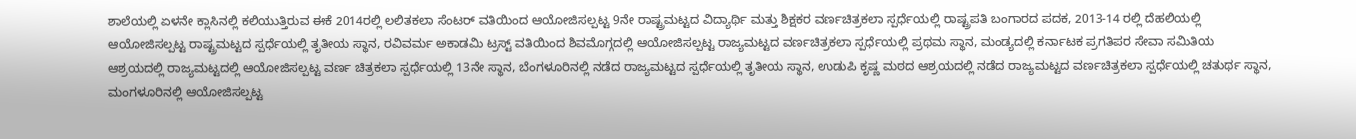ಶಾಲೆಯಲ್ಲಿ ಏಳನೇ ಕ್ಲಾಸಿನಲ್ಲಿ ಕಲಿಯುತ್ತಿರುವ ಈಕೆ 2014ರಲ್ಲಿ ಲಲಿತಕಲಾ ಸೆಂಟರ್ ವತಿಯಿಂದ ಆಯೋಜಿಸಲ್ಪಟ್ಟ 9ನೇ ರಾಷ್ಟ್ರಮಟ್ಟದ ವಿದ್ಯಾರ್ಥಿ ಮತ್ತು ಶಿಕ್ಷಕರ ವರ್ಣಚಿತ್ರಕಲಾ ಸ್ಪರ್ಧೆಯಲ್ಲಿ ರಾಷ್ಟ್ರಪತಿ ಬಂಗಾರದ ಪದಕ, 2013-14 ರಲ್ಲಿ ದೆಹಲಿಯಲ್ಲಿ ಆಯೋಜಿಸಲ್ಪಟ್ಟ ರಾಷ್ಟ್ರಮಟ್ಟದ ಸ್ಪರ್ಧೆಯಲ್ಲಿ ತೃತೀಯ ಸ್ಥಾನ, ರವಿವರ್ಮ ಅಕಾಡಮಿ ಟ್ರಸ್ಟ್ ವತಿಯಿಂದ ಶಿವಮೊಗ್ಗದಲ್ಲಿ ಆಯೋಜಿಸಲ್ಪಟ್ಟ ರಾಜ್ಯಮಟ್ಟದ ವರ್ಣಚಿತ್ರಕಲಾ ಸ್ಪರ್ಧೆಯಲ್ಲಿ ಪ್ರಥಮ ಸ್ಥಾನ, ಮಂಡ್ಯದಲ್ಲಿ ಕರ್ನಾಟಕ ಪ್ರಗತಿಪರ ಸೇವಾ ಸಮಿತಿಯ ಆಶ್ರಯದಲ್ಲಿ ರಾಜ್ಯಮಟ್ಟದಲ್ಲಿ ಆಯೋಜಿಸಲ್ಪಟ್ಟ ವರ್ಣ ಚಿತ್ರಕಲಾ ಸ್ಪರ್ಧೆಯಲ್ಲಿ 13ನೇ ಸ್ಥಾನ, ಬೆಂಗಳೂರಿನಲ್ಲಿ ನಡೆದ ರಾಜ್ಯಮಟ್ಟದ ಸ್ಪರ್ಧೆಯಲ್ಲಿ ತೃತೀಯ ಸ್ಥಾನ, ಉಡುಪಿ ಕೃಷ್ಣ ಮಠದ ಆಶ್ರಯದಲ್ಲಿ ನಡೆದ ರಾಜ್ಯಮಟ್ಟದ ವರ್ಣಚಿತ್ರಕಲಾ ಸ್ಪರ್ಧೆಯಲ್ಲಿ ಚತುರ್ಥ ಸ್ಥಾನ, ಮಂಗಳೂರಿನಲ್ಲಿ ಆಯೋಜಿಸಲ್ಪಟ್ಟ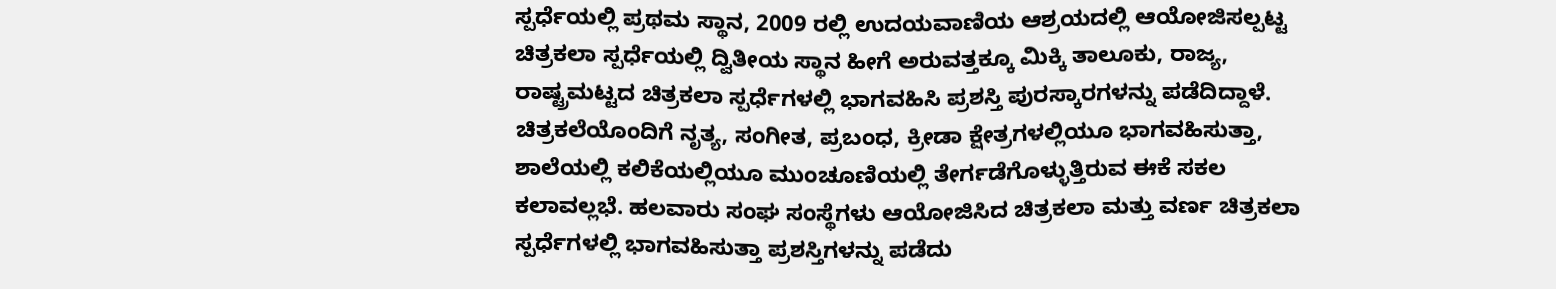ಸ್ಪರ್ಧೆಯಲ್ಲಿ ಪ್ರಥಮ ಸ್ಥಾನ, 2009 ರಲ್ಲಿ ಉದಯವಾಣಿಯ ಆಶ್ರಯದಲ್ಲಿ ಆಯೋಜಿಸಲ್ಪಟ್ಟ ಚಿತ್ರಕಲಾ ಸ್ಪರ್ಧೆಯಲ್ಲಿ ದ್ವಿತೀಯ ಸ್ಥಾನ ಹೀಗೆ ಅರುವತ್ತಕ್ಕೂ ಮಿಕ್ಕಿ ತಾಲೂಕು, ರಾಜ್ಯ, ರಾಷ್ಟ್ರಮಟ್ಟದ ಚಿತ್ರಕಲಾ ಸ್ಪರ್ಧೆಗಳಲ್ಲಿ ಭಾಗವಹಿಸಿ ಪ್ರಶಸ್ತಿ ಪುರಸ್ಕಾರಗಳನ್ನು ಪಡೆದಿದ್ದಾಳೆ.
ಚಿತ್ರಕಲೆಯೊಂದಿಗೆ ನೃತ್ಯ, ಸಂಗೀತ, ಪ್ರಬಂಧ, ಕ್ರೀಡಾ ಕ್ಷೇತ್ರಗಳಲ್ಲಿಯೂ ಭಾಗವಹಿಸುತ್ತಾ, ಶಾಲೆಯಲ್ಲಿ ಕಲಿಕೆಯಲ್ಲಿಯೂ ಮುಂಚೂಣಿಯಲ್ಲಿ ತೇರ್ಗಡೆಗೊಳ್ಳುತ್ತಿರುವ ಈಕೆ ಸಕಲ ಕಲಾವಲ್ಲಭೆ. ಹಲವಾರು ಸಂಘ ಸಂಸ್ಥೆಗಳು ಆಯೋಜಿಸಿದ ಚಿತ್ರಕಲಾ ಮತ್ತು ವರ್ಣ ಚಿತ್ರಕಲಾ ಸ್ಪರ್ಧೆಗಳಲ್ಲಿ ಭಾಗವಹಿಸುತ್ತಾ ಪ್ರಶಸ್ತಿಗಳನ್ನು ಪಡೆದು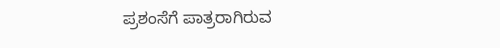ಪ್ರಶಂಸೆಗೆ ಪಾತ್ರರಾಗಿರುವ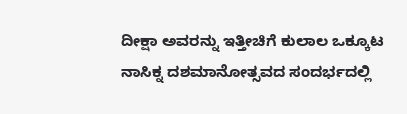ದೀಕ್ಷಾ ಅವರನ್ನು ಇತ್ತೀಚಿಗೆ ಕುಲಾಲ ಒಕ್ಕೂಟ ನಾಸಿಕ್ನ ದಶಮಾನೋತ್ಸವದ ಸಂದರ್ಭದಲ್ಲಿ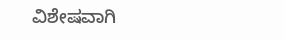ವಿಶೇಷವಾಗಿ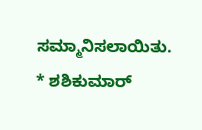ಸಮ್ಮಾನಿಸಲಾಯಿತು.
* ಶಶಿಕುಮಾರ್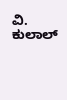ವಿ. ಕುಲಾಲ್